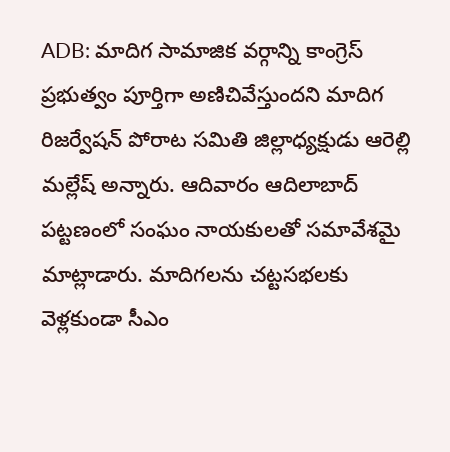ADB: మాదిగ సామాజిక వర్గాన్ని కాంగ్రెస్ ప్రభుత్వం పూర్తిగా అణిచివేస్తుందని మాదిగ రిజర్వేషన్ పోరాట సమితి జిల్లాధ్యక్షుడు ఆరెల్లి మల్లేష్ అన్నారు. ఆదివారం ఆదిలాబాద్ పట్టణంలో సంఘం నాయకులతో సమావేశమై మాట్లాడారు. మాదిగలను చట్టసభలకు వెళ్లకుండా సీఎం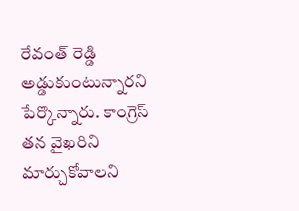రేవంత్ రెడ్డి అడ్డుకుంటున్నారని పేర్కొన్నారు. కాంగ్రెస్ తన వైఖరిని మార్చుకోవాలని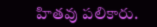హితవు పలికారు.